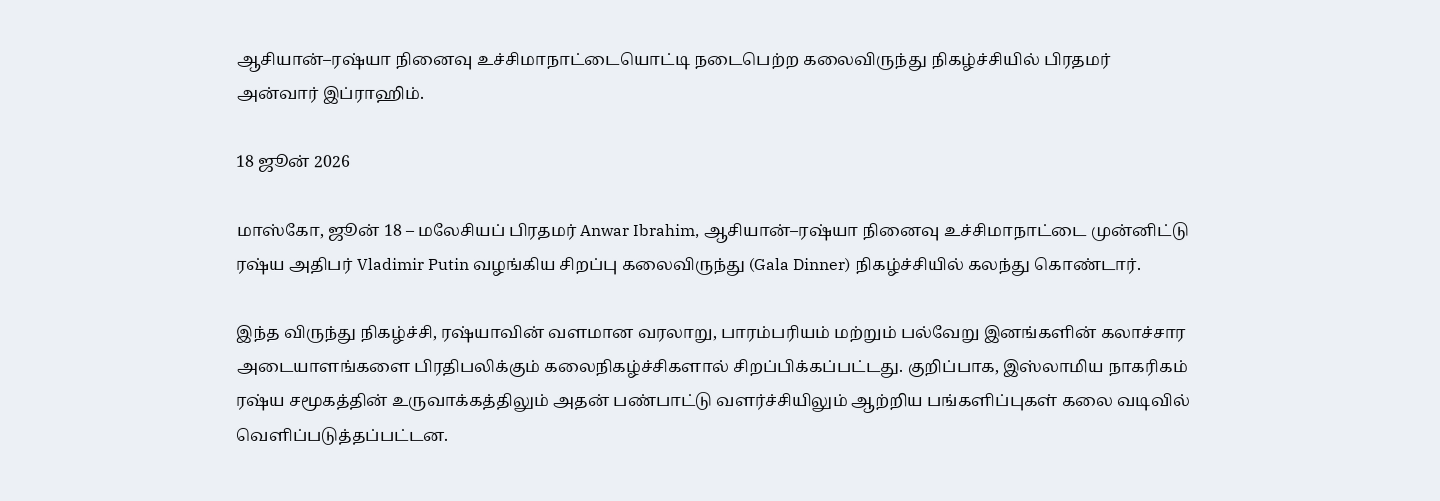ஆசியான்–ரஷ்யா நினைவு உச்சிமாநாட்டையொட்டி நடைபெற்ற கலைவிருந்து நிகழ்ச்சியில் பிரதமர் அன்வார் இப்ராஹிம்.

18 ஜூன் 2026

மாஸ்கோ, ஜூன் 18 – மலேசியப் பிரதமர் Anwar Ibrahim, ஆசியான்–ரஷ்யா நினைவு உச்சிமாநாட்டை முன்னிட்டு ரஷ்ய அதிபர் Vladimir Putin வழங்கிய சிறப்பு கலைவிருந்து (Gala Dinner) நிகழ்ச்சியில் கலந்து கொண்டார்.

இந்த விருந்து நிகழ்ச்சி, ரஷ்யாவின் வளமான வரலாறு, பாரம்பரியம் மற்றும் பல்வேறு இனங்களின் கலாச்சார அடையாளங்களை பிரதிபலிக்கும் கலைநிகழ்ச்சிகளால் சிறப்பிக்கப்பட்டது. குறிப்பாக, இஸ்லாமிய நாகரிகம் ரஷ்ய சமூகத்தின் உருவாக்கத்திலும் அதன் பண்பாட்டு வளர்ச்சியிலும் ஆற்றிய பங்களிப்புகள் கலை வடிவில் வெளிப்படுத்தப்பட்டன.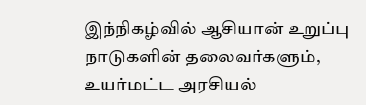இந்நிகழ்வில் ஆசியான் உறுப்பு நாடுகளின் தலைவர்களும், உயர்மட்ட அரசியல்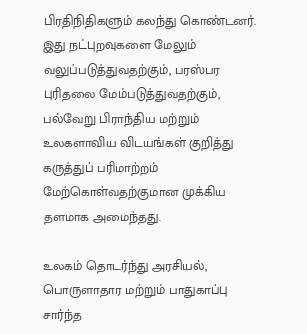பிரதிநிதிகளும் கலந்து கொண்டனர். இது நட்புறவுகளை மேலும் வலுப்படுத்துவதற்கும், பரஸ்பர புரிதலை மேம்படுத்துவதற்கும், பல்வேறு பிராந்திய மற்றும் உலகளாவிய விடயங்கள் குறித்து கருத்துப் பரிமாற்றம் மேற்கொள்வதற்குமான முக்கிய தளமாக அமைந்தது.

உலகம் தொடர்ந்து அரசியல், பொருளாதார மற்றும் பாதுகாப்பு சார்ந்த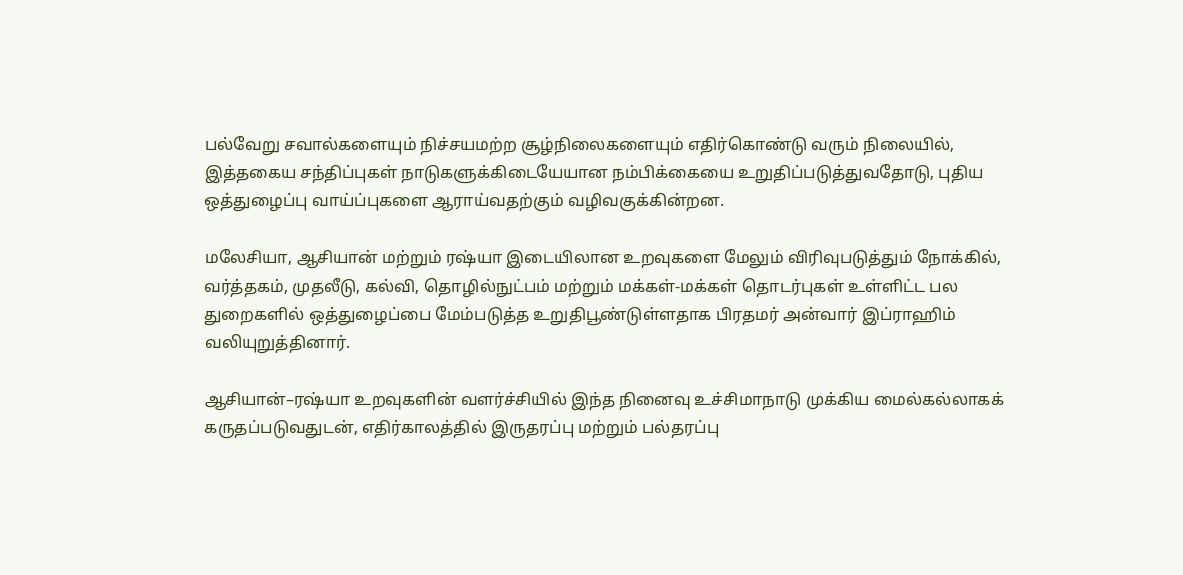பல்வேறு சவால்களையும் நிச்சயமற்ற சூழ்நிலைகளையும் எதிர்கொண்டு வரும் நிலையில், இத்தகைய சந்திப்புகள் நாடுகளுக்கிடையேயான நம்பிக்கையை உறுதிப்படுத்துவதோடு, புதிய ஒத்துழைப்பு வாய்ப்புகளை ஆராய்வதற்கும் வழிவகுக்கின்றன.

மலேசியா, ஆசியான் மற்றும் ரஷ்யா இடையிலான உறவுகளை மேலும் விரிவுபடுத்தும் நோக்கில், வர்த்தகம், முதலீடு, கல்வி, தொழில்நுட்பம் மற்றும் மக்கள்-மக்கள் தொடர்புகள் உள்ளிட்ட பல துறைகளில் ஒத்துழைப்பை மேம்படுத்த உறுதிபூண்டுள்ளதாக பிரதமர் அன்வார் இப்ராஹிம் வலியுறுத்தினார்.

ஆசியான்–ரஷ்யா உறவுகளின் வளர்ச்சியில் இந்த நினைவு உச்சிமாநாடு முக்கிய மைல்கல்லாகக் கருதப்படுவதுடன், எதிர்காலத்தில் இருதரப்பு மற்றும் பல்தரப்பு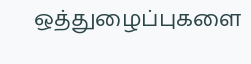ஒத்துழைப்புகளை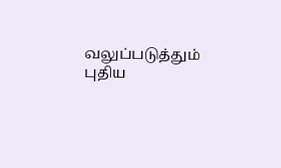வலுப்படுத்தும் புதிய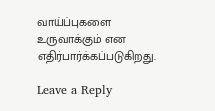வாய்ப்புகளை உருவாக்கும் என எதிர்பார்க்கப்படுகிறது.

Leave a Reply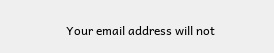Your email address will not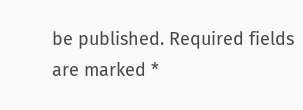be published. Required fields are marked *